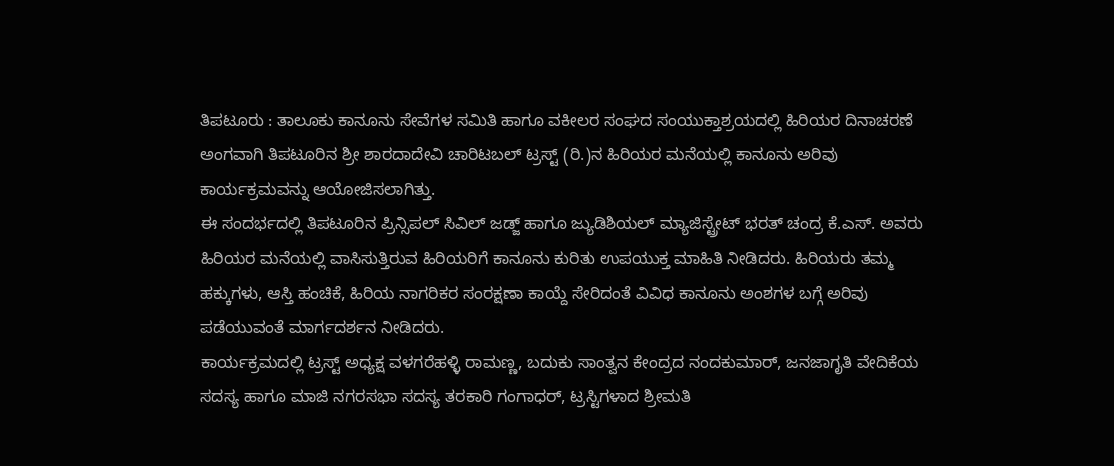ತಿಪಟೂರು : ತಾಲೂಕು ಕಾನೂನು ಸೇವೆಗಳ ಸಮಿತಿ ಹಾಗೂ ವಕೀಲರ ಸಂಘದ ಸಂಯುಕ್ತಾಶ್ರಯದಲ್ಲಿ ಹಿರಿಯರ ದಿನಾಚರಣೆ ಅಂಗವಾಗಿ ತಿಪಟೂರಿನ ಶ್ರೀ ಶಾರದಾದೇವಿ ಚಾರಿಟಬಲ್ ಟ್ರಸ್ಟ್ (ರಿ.)ನ ಹಿರಿಯರ ಮನೆಯಲ್ಲಿ ಕಾನೂನು ಅರಿವು ಕಾರ್ಯಕ್ರಮವನ್ನು ಆಯೋಜಿಸಲಾಗಿತ್ತು.
ಈ ಸಂದರ್ಭದಲ್ಲಿ ತಿಪಟೂರಿನ ಪ್ರಿನ್ಸಿಪಲ್ ಸಿವಿಲ್ ಜಡ್ಜ್ ಹಾಗೂ ಜ್ಯುಡಿಶಿಯಲ್ ಮ್ಯಾಜಿಸ್ಟ್ರೇಟ್ ಭರತ್ ಚಂದ್ರ ಕೆ.ಎಸ್. ಅವರು ಹಿರಿಯರ ಮನೆಯಲ್ಲಿ ವಾಸಿಸುತ್ತಿರುವ ಹಿರಿಯರಿಗೆ ಕಾನೂನು ಕುರಿತು ಉಪಯುಕ್ತ ಮಾಹಿತಿ ನೀಡಿದರು. ಹಿರಿಯರು ತಮ್ಮ ಹಕ್ಕುಗಳು, ಆಸ್ತಿ ಹಂಚಿಕೆ, ಹಿರಿಯ ನಾಗರಿಕರ ಸಂರಕ್ಷಣಾ ಕಾಯ್ದೆ ಸೇರಿದಂತೆ ವಿವಿಧ ಕಾನೂನು ಅಂಶಗಳ ಬಗ್ಗೆ ಅರಿವು ಪಡೆಯುವಂತೆ ಮಾರ್ಗದರ್ಶನ ನೀಡಿದರು.
ಕಾರ್ಯಕ್ರಮದಲ್ಲಿ ಟ್ರಸ್ಟ್ ಅಧ್ಯಕ್ಷ ವಳಗರೆಹಳ್ಳಿ ರಾಮಣ್ಣ, ಬದುಕು ಸಾಂತ್ವನ ಕೇಂದ್ರದ ನಂದಕುಮಾರ್, ಜನಜಾಗೃತಿ ವೇದಿಕೆಯ ಸದಸ್ಯ ಹಾಗೂ ಮಾಜಿ ನಗರಸಭಾ ಸದಸ್ಯ ತರಕಾರಿ ಗಂಗಾಧರ್, ಟ್ರಸ್ಟಿಗಳಾದ ಶ್ರೀಮತಿ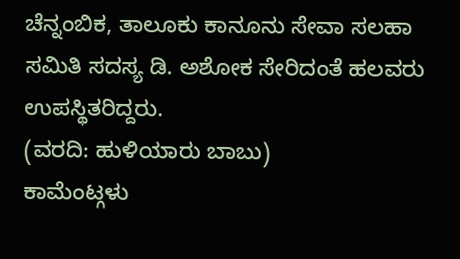ಚೆನ್ನಂಬಿಕ, ತಾಲೂಕು ಕಾನೂನು ಸೇವಾ ಸಲಹಾ ಸಮಿತಿ ಸದಸ್ಯ ಡಿ. ಅಶೋಕ ಸೇರಿದಂತೆ ಹಲವರು ಉಪಸ್ಥಿತರಿದ್ದರು.
(ವರದಿ: ಹುಳಿಯಾರು ಬಾಬು)
ಕಾಮೆಂಟ್ಗಳು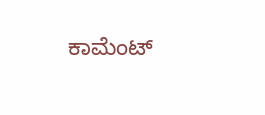ಕಾಮೆಂಟ್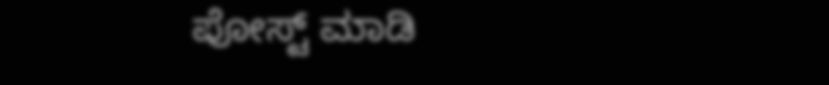ಪೋಸ್ಟ್ ಮಾಡಿ